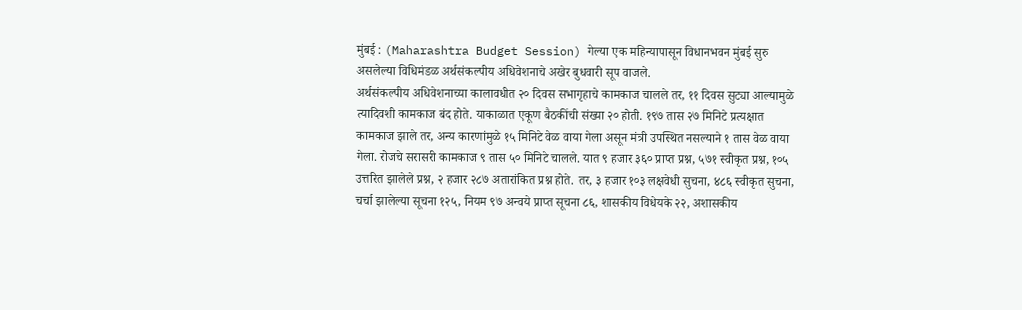मुंबई : (Maharashtra Budget Session) गेल्या एक महिन्यापासून विधानभवन मुंबई सुरु असलेल्या विधिमंडळ अर्थसंकल्पीय अधिवेशनाचे अखेर बुधवारी सूप वाजले.
अर्थसंकल्पीय अधिवेशनाच्या कालावधीत २० दिवस सभागृहाचे कामकाज चालले तर, ११ दिवस सुट्या आल्यामुळे त्यादिवशी कामकाज बंद होते. याकाळात एकूण बैठकींची संख्या २० होती. १९७ तास २७ मिनिटे प्रत्यक्षात कामकाज झाले तर, अन्य कारणांमुळे १५ मिनिटे वेळ वाया गेला असून मंत्री उपस्थित नसल्याने १ तास वेळ वाया गेला. रोजचे सरासरी कामकाज ९ तास ५० मिनिटे चालले. यात ९ हजार ३६० प्राप्त प्रश्न, ५७१ स्वीकृत प्रश्न, १०५ उत्तरित झालेले प्रश्न, २ हजार २८७ अतारांकित प्रश्न होते. तर, ३ हजार १०३ लक्षवेधी सुचना, ४८६ स्वीकृत सुचना, चर्चा झालेल्या सूचना १२५, नियम ९७ अन्वये प्राप्त सूचना ८६, शासकीय विधेयके २२, अशासकीय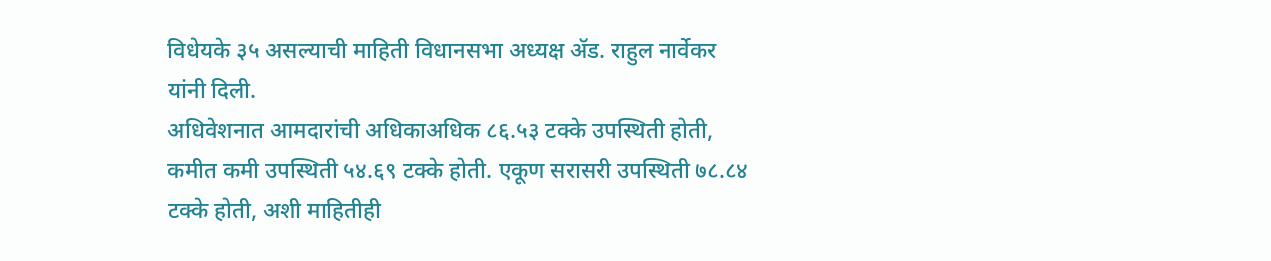विधेयके ३५ असल्याची माहिती विधानसभा अध्यक्ष ॲड. राहुल नार्वेकर यांनी दिली.
अधिवेशनात आमदारांची अधिकाअधिक ८६.५३ टक्के उपस्थिती होती, कमीत कमी उपस्थिती ५४.६९ टक्के होती. एकूण सरासरी उपस्थिती ७८.८४ टक्के होती, अशी माहितीही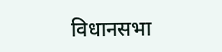विधानसभा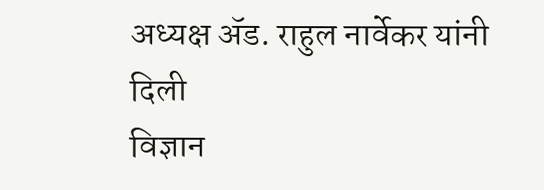अध्यक्ष ॲड. राहुल नार्वेकर यांनी दिली
विज्ञान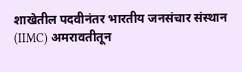शाखेतील पदवीनंतर भारतीय जनसंचार संस्थान (IIMC) अमरावतीतून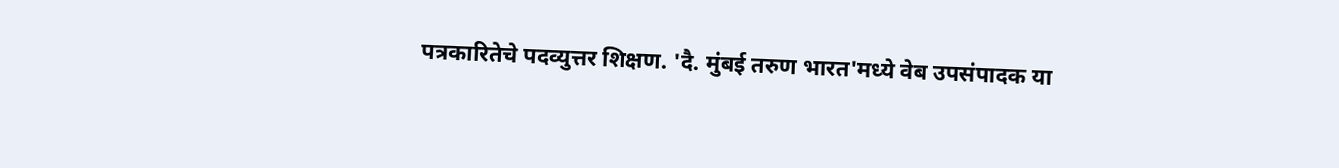पत्रकारितेचे पदव्युत्तर शिक्षण. 'दै. मुंबई तरुण भारत'मध्ये वेब उपसंपादक या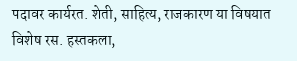पदावर कार्यरत. शेती, साहित्य, राजकारण या विषयात विशेष रस. हस्तकला,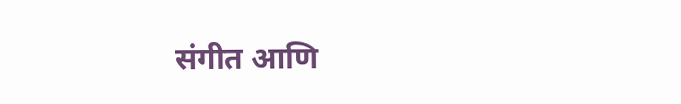संगीत आणि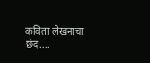कविता लेखनाचा छंद....